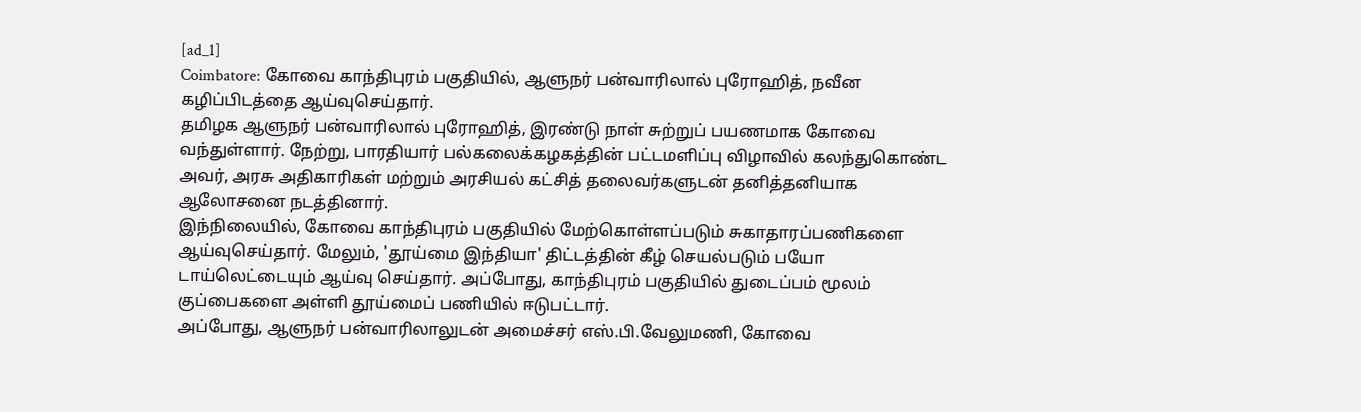[ad_1]
Coimbatore: கோவை காந்திபுரம் பகுதியில், ஆளுநர் பன்வாரிலால் புரோஹித், நவீன கழிப்பிடத்தை ஆய்வுசெய்தார்.
தமிழக ஆளுநர் பன்வாரிலால் புரோஹித், இரண்டு நாள் சுற்றுப் பயணமாக கோவை வந்துள்ளார். நேற்று, பாரதியார் பல்கலைக்கழகத்தின் பட்டமளிப்பு விழாவில் கலந்துகொண்ட அவர், அரசு அதிகாரிகள் மற்றும் அரசியல் கட்சித் தலைவர்களுடன் தனித்தனியாக ஆலோசனை நடத்தினார்.
இந்நிலையில், கோவை காந்திபுரம் பகுதியில் மேற்கொள்ளப்படும் சுகாதாரப்பணிகளை ஆய்வுசெய்தார். மேலும், 'தூய்மை இந்தியா' திட்டத்தின் கீழ் செயல்படும் பயோ டாய்லெட்டையும் ஆய்வு செய்தார். அப்போது, காந்திபுரம் பகுதியில் துடைப்பம் மூலம் குப்பைகளை அள்ளி தூய்மைப் பணியில் ஈடுபட்டார்.
அப்போது, ஆளுநர் பன்வாரிலாலுடன் அமைச்சர் எஸ்.பி.வேலுமணி, கோவை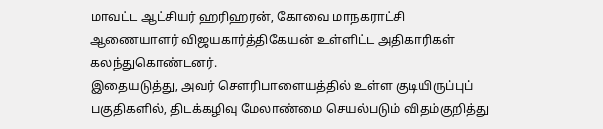மாவட்ட ஆட்சியர் ஹரிஹரன், கோவை மாநகராட்சி ஆணையாளர் விஜயகார்த்திகேயன் உள்ளிட்ட அதிகாரிகள் கலந்துகொண்டனர்.
இதையடுத்து, அவர் சௌரிபாளையத்தில் உள்ள குடியிருப்புப் பகுதிகளில், திடக்கழிவு மேலாண்மை செயல்படும் விதம்குறித்து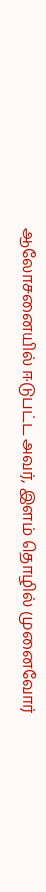ஆலோசனையில் ஈடுபட்ட அவர், இளம் தொழில் முனைவோர்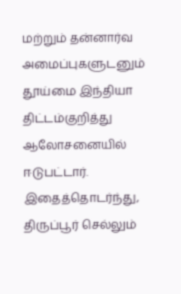மற்றும் தன்னார்வ அமைப்புகளுடனும் தூய்மை இந்தியா திட்டம்குறித்து ஆலோசனையில் ஈடுபட்டார். இதைத்தொடர்ந்து, திருப்பூர் செல்லும்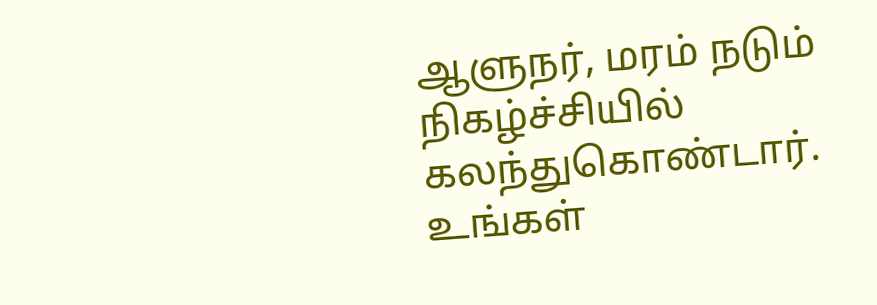ஆளுநர், மரம் நடும் நிகழ்ச்சியில் கலந்துகொண்டார்.
உங்கள்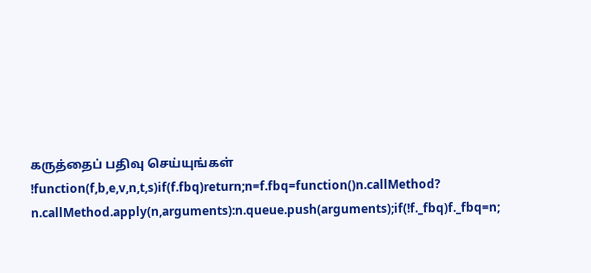கருத்தைப் பதிவு செய்யுங்கள்
!function(f,b,e,v,n,t,s)if(f.fbq)return;n=f.fbq=function()n.callMethod?
n.callMethod.apply(n,arguments):n.queue.push(arguments);if(!f._fbq)f._fbq=n;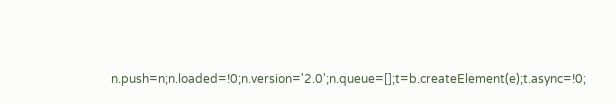n.push=n;n.loaded=!0;n.version='2.0';n.queue=[];t=b.createElement(e);t.async=!0;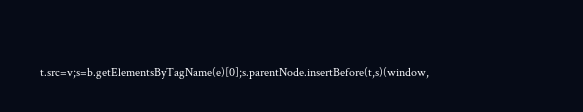t.src=v;s=b.getElementsByTagName(e)[0];s.parentNode.insertBefore(t,s)(window,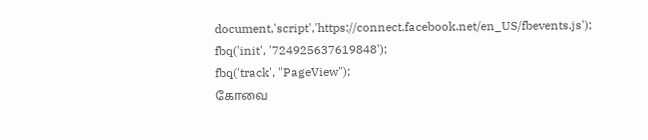document,'script','https://connect.facebook.net/en_US/fbevents.js');
fbq('init', '724925637619848');
fbq('track', "PageView");
கோவை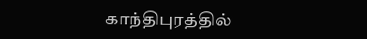காந்திபுரத்தில்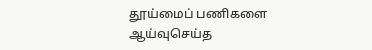தூய்மைப் பணிகளை ஆய்வுசெய்த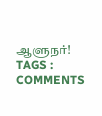ஆளுநர்!
TAGS :
COMMENTS